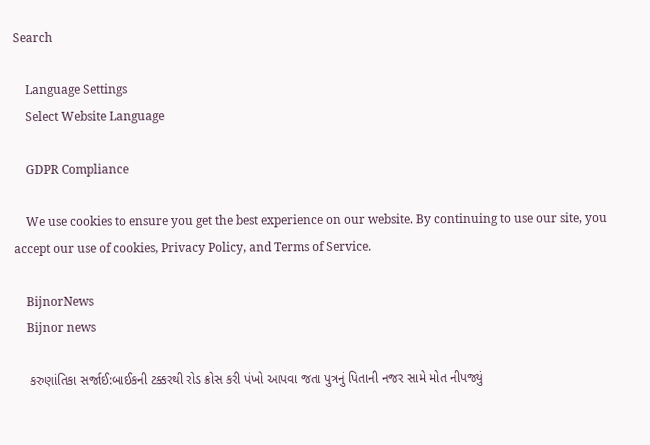Search

    Language Settings
    Select Website Language

    GDPR Compliance

    We use cookies to ensure you get the best experience on our website. By continuing to use our site, you accept our use of cookies, Privacy Policy, and Terms of Service.

    BijnorNews
    Bijnor news

    કરુણાંતિકા સર્જાઈ:બાઈકની ટક્કરથી રોડ ક્રોસ કરી પંખો આપવા જતા પુત્રનું પિતાની નજર સામે મોત નીપજ્યું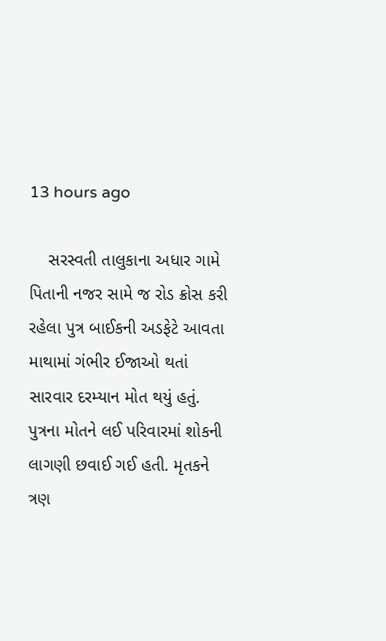13 hours ago

    સરસ્વતી તાલુકાના અધાર ગામે પિતાની નજર સામે જ રોડ ક્રોસ કરી રહેલા પુત્ર બાઈકની અડફેટે આવતા માથામાં ગંભીર ઈજાઓ થતાં સારવાર દરમ્યાન મોત થયું હતું. પુત્રના મોતને લઈ પરિવારમાં શોકની લાગણી છવાઈ ગઈ હતી. મૃતકને ત્રણ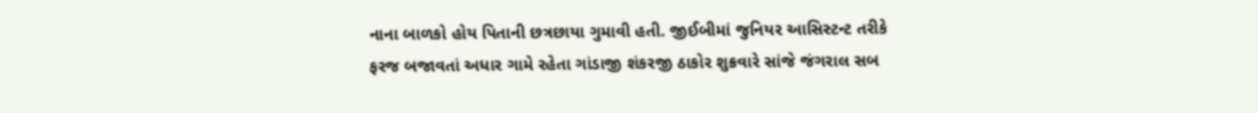નાના બાળકો હોય પિતાની છત્રછાયા ગુમાવી હતી. જીઈબીમાં જુનિયર આસિસ્ટન્ટ તરીકે ફરજ બજાવતાં અધાર ગામે રહેતા ગાંડાજી શંકરજી ઠાકોર શુક્રવારે સાંજે જંગરાલ સબ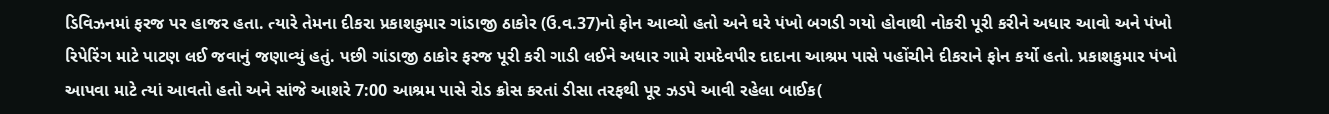ડિવિઝનમાં ફરજ પર હાજર હતા. ત્યારે તેમના દીકરા પ્રકાશકુમાર ગાંડાજી ઠાકોર (ઉ.વ.37)નો ફોન આવ્યો હતો અને ઘરે પંખો બગડી ગયો હોવાથી નોકરી પૂરી કરીને અધાર આવો અને પંખો રિપેરિંગ માટે પાટણ લઈ જવાનું જણાવ્યું હતું. પછી ગાંડાજી ઠાકોર ફરજ પૂરી કરી ગાડી લઈને અધાર ગામે રામદેવપીર દાદાના આશ્રમ પાસે પહોંચીને દીકરાને ફોન કર્યો હતો. પ્રકાશકુમાર પંખો આપવા માટે ત્યાં આવતો હતો અને સાંજે આશરે 7:00 આશ્રમ પાસે રોડ ક્રોસ કરતાં ડીસા તરફથી પૂર ઝડપે આવી રહેલા બાઈક(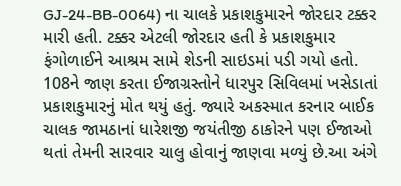GJ-24-BB-0064) ના ચાલકે પ્રકાશકુમારને જોરદાર ટક્કર મારી હતી. ટક્કર એટલી જોરદાર હતી કે પ્રકાશકુમાર ફંગોળાઈને આશ્રમ સામે શેડની સાઇડમાં પડી ગયો હતો. 108ને જાણ કરતા ઈજાગ્રસ્તોને ધારપુર સિવિલમાં ખસેડાતાં પ્રકાશકુમારનું મોત થયું હતું. જ્યારે અકસ્માત કરનાર બાઈક ચાલક જામઠાનાં ધારેશજી જયંતીજી ઠાકોરને પણ ઈજાઓ થતાં તેમની સારવાર ચાલુ હોવાનું જાણવા મળ્યું છે.આ અંગે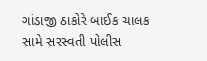ગાંડાજી ઠાકોરે બાઈક ચાલક સામે સરસ્વતી પોલીસ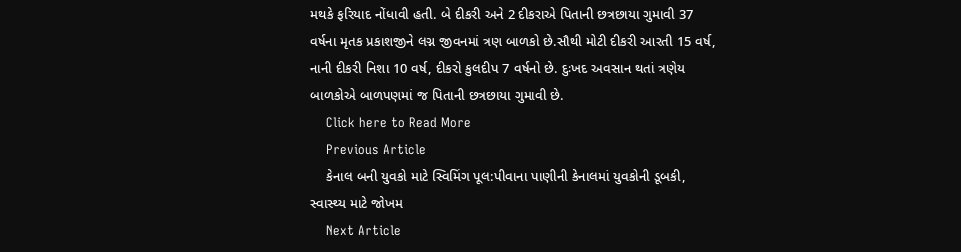મથકે ફરિયાદ નોંધાવી હતી. બે દીકરી અને 2 દીકરાએ પિતાની છત્રછાયા ગુમાવી 37 વર્ષના મૃતક પ્રકાશજીને લગ્ન જીવનમાં ત્રણ બાળકો છે.સૌથી મોટી દીકરી આરતી 15 વર્ષ, નાની દીકરી નિશા 10 વર્ષ, દીકરો કુલદીપ 7 વર્ષનો છે. દુઃખદ અવસાન થતાં ત્રણેય બાળકોએ બાળપણમાં જ પિતાની છત્રછાયા ગુમાવી છે.
    Click here to Read More
    Previous Article
    કેનાલ બની યુવકો માટે સ્વિમિંગ પૂલ:પીવાના પાણીની કેનાલમાં યુવકોની ડૂબકી, સ્વાસ્થ્ય માટે જોખમ
    Next Article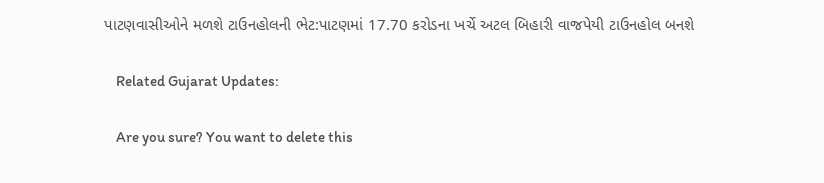પાટણવાસીઓને મળશે ટાઉનહોલની ભેટ:પાટણમાં 17.70 કરોડના ખર્ચે અટલ બિહારી વાજપેયી ટાઉનહોલ બનશે

    Related Gujarat Updates:

    Are you sure? You want to delete this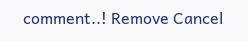comment..! Remove Cancel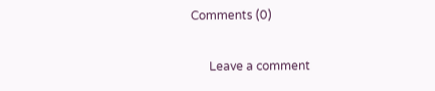Comments (0)

      Leave a comment